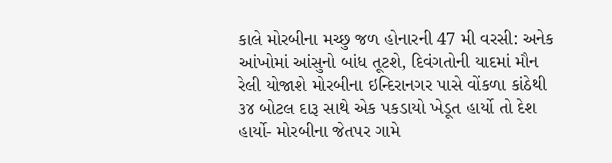કાલે મોરબીના મચ્છુ જળ હોનારની 47 મી વરસી: અનેક આંખોમાં આંસુનો બાંધ તૂટશે, દિવંગતોની યાદમાં મૌન રેલી યોજાશે મોરબીના ઇન્દિરાનગર પાસે વોંકળા કાંઠેથી ૩૪ બોટલ દારૂ સાથે એક પકડાયો ખેડૂત હાર્યો તો દેશ હાર્યો- મોરબીના જેતપર ગામે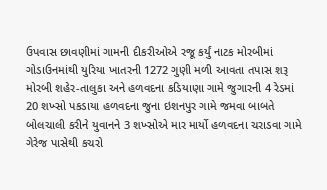ઉપવાસ છાવણીમાં ગામની દીકરીઓએ રજૂ કર્યું નાટક મોરબીમાં ગોડાઉનમાંથી યુરિયા ખાતરની 1272 ગુણી મળી આવતા તપાસ શરૂ મોરબી શહેર-તાલુકા અને હળવદના કડિયાણા ગામે જુગારની 4 રેડમાં 20 શખ્સો પકડાયા હળવદના જુના ઇશનપુર ગામે જમવા બાબતે બોલચાલી કરીને યુવાનને 3 શખ્સોએ માર માર્યો હળવદના ચરાડવા ગામે ગેરેજ પાસેથી કચરો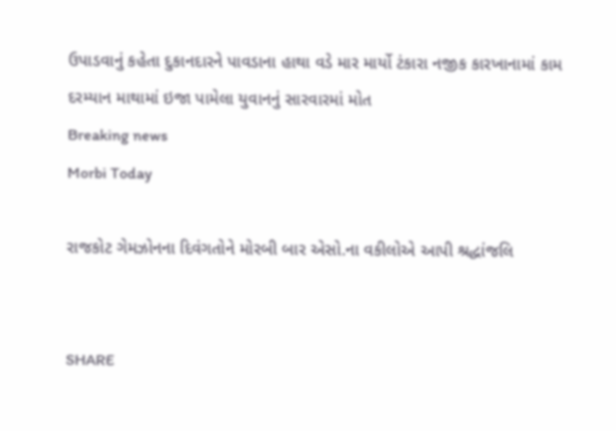ઉપાડવાનું કહેતા દુકાનદારને પાવડાના હાથા વડે માર માર્યો ટંકારા નજીક કારખાનામાં કામ દરમ્યાન માથામાં ઇજા પામેલા યુવાનનું સારવારમાં મોત
Breaking news
Morbi Today

રાજકોટ ગેમઝોનના દિવંગતોને મોરબી બાર એસો.ના વકીલોએ આપી શ્રદ્ધાંજલિ


SHARE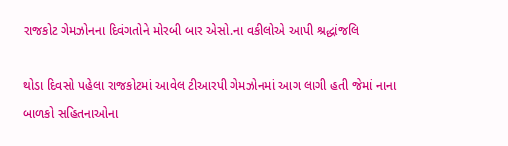રાજકોટ ગેમઝોનના દિવંગતોને મોરબી બાર એસો.ના વકીલોએ આપી શ્રદ્ધાંજલિ

થોડા દિવસો પહેલા રાજકોટમાં આવેલ ટીઆરપી ગેમઝોનમાં આગ લાગી હતી જેમાં નાના બાળકો સહિતનાઓના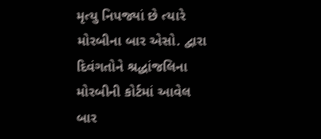મૃત્યુ નિપજ્યાં છે ત્યારે મોરબીના બાર એસો. દ્વારા દિવંગતોને શ્રદ્ધાંજલિના મોરબીની કોર્ટમાં આવેલ બાર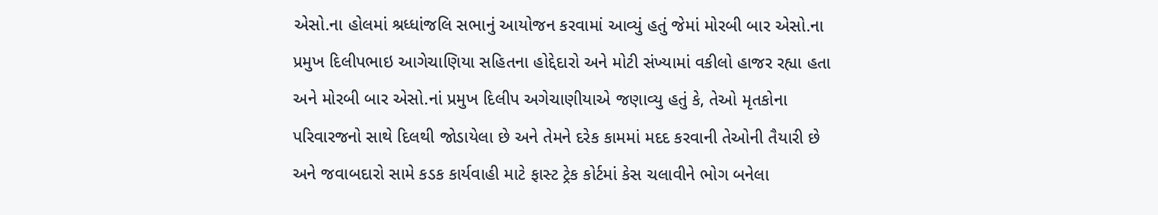એસો.ના હોલમાં શ્રધ્ધાંજલિ સભાનું આયોજન કરવામાં આવ્યું હતું જેમાં મોરબી બાર એસો.ના પ્રમુખ દિલીપભાઇ આગેચાણિયા સહિતના હોદ્દેદારો અને મોટી સંખ્યામાં વકીલો હાજર રહ્યા હતા અને મોરબી બાર એસો.નાં પ્રમુખ દિલીપ અગેચાણીયાએ જણાવ્યુ હતું કે, તેઓ મૃતકોના પરિવારજનો સાથે દિલથી જોડાયેલા છે અને તેમને દરેક કામમાં મદદ કરવાની તેઓની તૈયારી છે અને જવાબદારો સામે કડક કાર્યવાહી માટે ફાસ્ટ ટ્રેક કોર્ટમાં કેસ ચલાવીને ભોગ બનેલા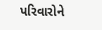પરિવારોને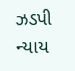ઝડપી ન્યાય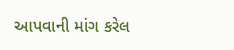આપવાની માંગ કરેલ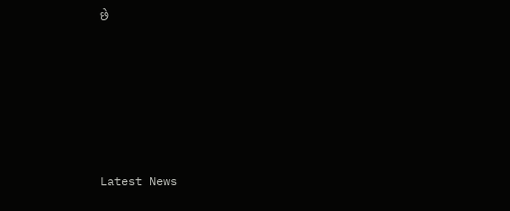છે






Latest News